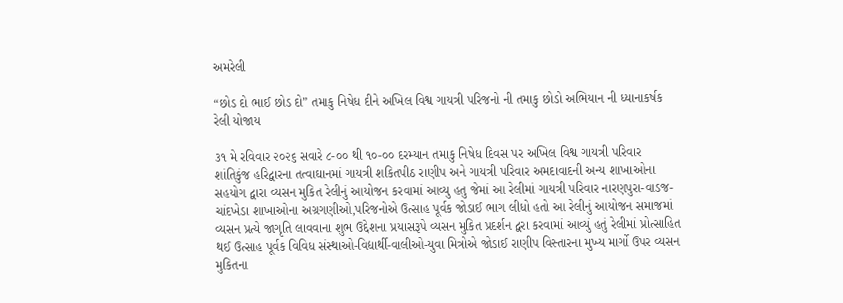અમરેલી

“છોડ દો ભાઈ છોડ દો” તમાકુ નિષેધ દીને અખિલ વિશ્વ ગાયત્રી પરિજનો ની તમાકુ છોડો અભિયાન ની ધ્યાનાકર્ષક રેલી યોજાય

૩૧ મે રવિવાર ૨૦૨૬ સવારે ૮-૦૦ થી ૧૦-૦૦ દરમ્યાન તમાકુ નિષેધ દિવસ પર અખિલ વિશ્વ ગાયત્રી પરિવાર શાંતિકુંજ હરિદ્વારના તત્વાઘાનમાં ગાયત્રી શકિતપીઠ રાણીપ અને ગાયત્રી પરિવાર અમદાવાદની અન્ય શાખાઓના સહયોગ દ્વારા વ્યસન મુકિત રેલીનું આયોજન કરવામાં આવ્યુ હતુ જેમાં આ રેલીમાં ગાયત્રી પરિવાર નારણપુરા-વાડજ-ચાંદખેડા શાખાઓના અગ્રગણીઓ,પરિજનોએ ઉત્સાહ પૂર્વક જોડાઈ ભાગ લીધો હતો આ રેલીનું આયોજન સમાજમાં વ્યસન પ્રત્યે જાગૃતિ લાવવાના શુભ ઉદ્દેશના પ્રયાસરૂપે વ્યસન મુકિત પ્રદર્શન દ્વરા કરવામાં આવ્યું હતું રેલીમાં પ્રોત્સાહિત થઈ ઉત્સાહ પૂર્વક વિવિધ સંસ્થાઓ-વિદ્યાર્થી-વાલીઓ-યુવા મિત્રોએ જોડાઈ રાણીપ વિસ્તારના મુખ્ય માર્ગો ઉપર વ્યસન મુકિતના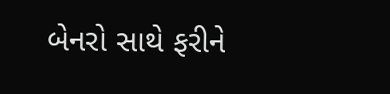બેનરો સાથે ફરીને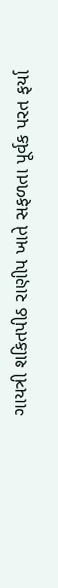ગાયત્રી શકિતપીઠ રાણીપ ખાતે સફળતા પૂર્વક પરત ફર્યા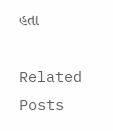હતા

Related Posts